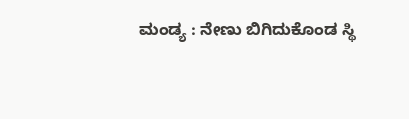ಮಂಡ್ಯ : ನೇಣು ಬಿಗಿದುಕೊಂಡ ಸ್ಥಿ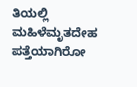ತಿಯಲ್ಲಿ ಮಹಿಳೆಮೃತದೇಹ ಪತ್ತೆಯಾಗಿರೋ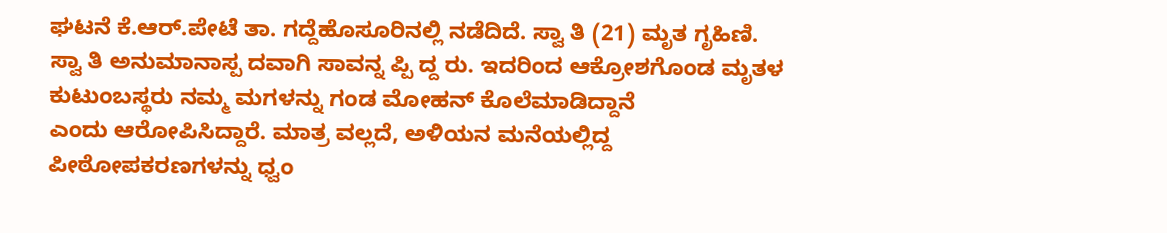ಘಟನೆ ಕೆ.ಆರ್.ಪೇಟೆ ತಾ. ಗದ್ದೆಹೊಸೂರಿನಲ್ಲಿ ನಡೆದಿದೆ. ಸ್ವಾ ತಿ (21) ಮೃತ ಗೃಹಿಣಿ. ಸ್ವಾ ತಿ ಅನುಮಾನಾಸ್ಪ ದವಾಗಿ ಸಾವನ್ನ ಪ್ಪಿ ದ್ದ ರು. ಇದರಿಂದ ಆಕ್ರೋಶಗೊಂಡ ಮೃತಳ ಕುಟುಂಬಸ್ಥರು ನಮ್ಮ ಮಗಳನ್ನು ಗಂಡ ಮೋಹನ್ ಕೊಲೆಮಾಡಿದ್ದಾನೆ
ಎಂದು ಆರೋಪಿಸಿದ್ದಾರೆ. ಮಾತ್ರ ವಲ್ಲದೆ, ಅಳಿಯನ ಮನೆಯಲ್ಲಿದ್ದ ಪೀಠೋಪಕರಣಗಳನ್ನು ಧ್ವಂ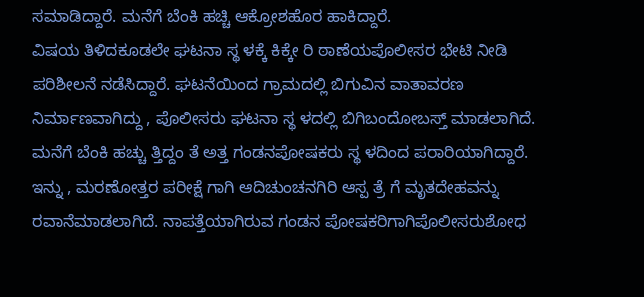ಸಮಾಡಿದ್ದಾರೆ. ಮನೆಗೆ ಬೆಂಕಿ ಹಚ್ಚಿ ಆಕ್ರೋಶಹೊರ ಹಾಕಿದ್ದಾರೆ.
ವಿಷಯ ತಿಳಿದಕೂಡಲೇ ಘಟನಾ ಸ್ಥ ಳಕ್ಕೆ ಕಿಕ್ಕೇ ರಿ ಠಾಣೆಯಪೊಲೀಸರ ಭೇಟಿ ನೀಡಿ ಪರಿಶೀಲನೆ ನಡೆಸಿದ್ದಾರೆ. ಘಟನೆಯಿಂದ ಗ್ರಾಮದಲ್ಲಿ ಬಿಗುವಿನ ವಾತಾವರಣ ನಿರ್ಮಾಣವಾಗಿದ್ದು , ಪೊಲೀಸರು ಘಟನಾ ಸ್ಥ ಳದಲ್ಲಿ ಬಿಗಿಬಂದೋಬಸ್ತ್ ಮಾಡಲಾಗಿದೆ.
ಮನೆಗೆ ಬೆಂಕಿ ಹಚ್ಚು ತ್ತಿದ್ದಂ ತೆ ಅತ್ತ ಗಂಡನಪೋಷಕರು ಸ್ಥ ಳದಿಂದ ಪರಾರಿಯಾಗಿದ್ದಾರೆ. ಇನ್ನು , ಮರಣೋತ್ತರ ಪರೀಕ್ಷೆ ಗಾಗಿ ಆದಿಚುಂಚನಗಿರಿ ಆಸ್ಪ ತ್ರೆ ಗೆ ಮೃತದೇಹವನ್ನು ರವಾನೆಮಾಡಲಾಗಿದೆ. ನಾಪತ್ತೆಯಾಗಿರುವ ಗಂಡನ ಪೋಷಕರಿಗಾಗಿಪೊಲೀಸರುಶೋಧ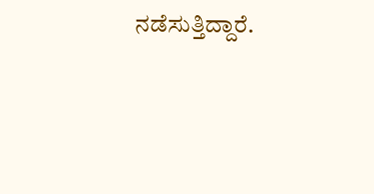ನಡೆಸುತ್ತಿದ್ದಾರೆ.